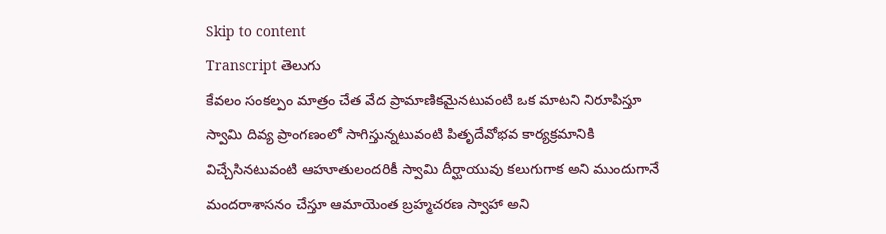Skip to content
Transcript తెలుగు
కేవలం సంకల్పం మాత్రం చేత వేద ప్రామాణికమైనటువంటి ఒక మాటని నిరూపిస్తూ స్వామి దివ్య ప్రాంగణంలో సాగిస్తున్నటువంటి పితృదేవోభవ కార్యక్రమానికి విచ్చేసినటువంటి ఆహూతులందరికీ స్వామి దీర్ఘాయువు కలుగుగాక అని ముందుగానే మందరాశాసనం చేస్తూ ఆమాయెంత బ్రహ్మచరణ స్వాహా అని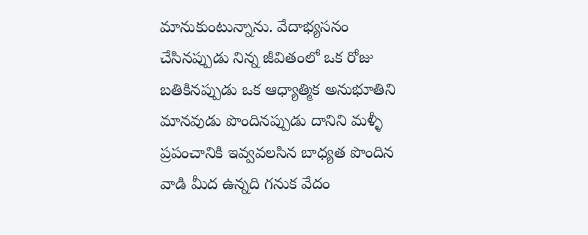మానుకుంటున్నాను. వేదాభ్యసనం చేసినప్పుడు నిన్న జీవితంలో ఒక రోజు బతికినప్పుడు ఒక ఆధ్యాత్మిక అనుభూతిని మానవుడు పొందినప్పుడు దానిని మళ్ళీ ప్రపంచానికి ఇవ్వవలసిన బాధ్యత పొందిన వాడి మీద ఉన్నది గనుక వేదం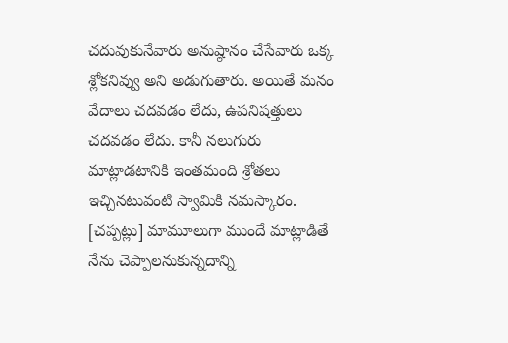చదువుకునేవారు అనుష్ఠానం చేసేవారు ఒక్క శ్లోకనివ్వు అని అడుగుతారు. అయితే మనం వేదాలు చదవడం లేదు, ఉపనిషత్తులు చదవడం లేదు. కానీ నలుగురు మాట్లాడటానికి ఇంతమంది శ్రోతలు ఇచ్చినటువంటి స్వామికి నమస్కారం. [చప్పట్లు] మామూలుగా ముందే మాట్లాడితే నేను చెప్పాలనుకున్నదాన్ని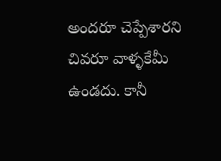అందరూ చెప్పేశారని చివరూ వాళ్ళకేమీ ఉండదు. కానీ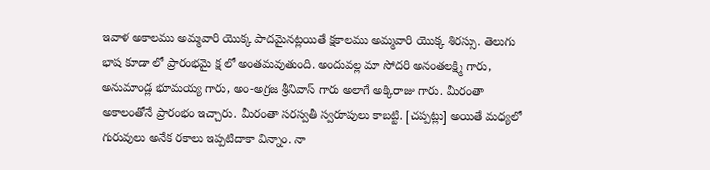ఇవాళ అకాలము అమ్మవారి యొక్క పాదమైనట్లయితే క్షకాలము అమ్మవారి యొక్క శిరస్సు. తెలుగు భాష కూడా లో ప్రారంభమై క్ష లో అంతమవుతుంది. అందువల్ల మా సోదరి అనంతలక్ష్మి గారు, అనుమాండ్ల భూమయ్య గారు, అం-అగ్రజ శ్రీనివాస్ గారు అలాగే అక్కిరాజు గారు. మీరంతా అకాలంతోనే ప్రారంభం ఇచ్చారు. మీరంతా సరస్వతీ స్వరూపులు కాబట్టి. [చప్పట్లు] అయితే మధ్యలో గురువులు అనేక రకాలు ఇప్పటిదాకా విన్నాం. నా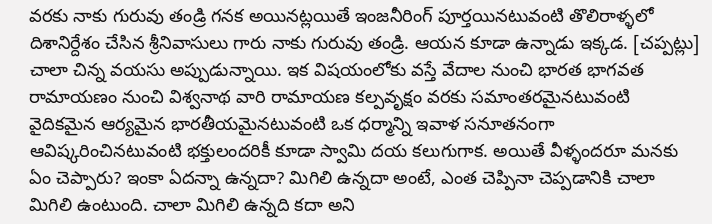వరకు నాకు గురువు తండ్రి గనక అయినట్లయితే ఇంజనీరింగ్ పూర్తయినటువంటి తొలిరాళ్ళలో దిశానిర్దేశం చేసిన శ్రీనివాసులు గారు నాకు గురువు తండ్రి. ఆయన కూడా ఉన్నాడు ఇక్కడ. [చప్పట్లు] చాలా చిన్న వయసు అప్పుడున్నాయి. ఇక విషయంలోకు వస్తే వేదాల నుంచి భారత భాగవత రామాయణం నుంచి విశ్వనాథ వారి రామాయణ కల్పవృక్షం వరకు సమాంతరమైనటువంటి వైదికమైన ఆర్యమైన భారతీయమైనటువంటి ఒక ధర్మాన్ని ఇవాళ సనూతనంగా ఆవిష్కరించినటువంటి భక్తులందరికీ కూడా స్వామి దయ కలుగుగాక. అయితే వీళ్ళందరూ మనకు ఏం చెప్పారు? ఇంకా ఏదన్నా ఉన్నదా? మిగిలి ఉన్నదా అంటే, ఎంత చెప్పినా చెప్పడానికి చాలా మిగిలి ఉంటుంది. చాలా మిగిలి ఉన్నది కదా అని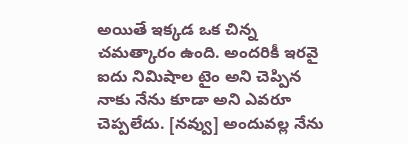అయితే ఇక్కడ ఒక చిన్న చమత్కారం ఉంది. అందరికీ ఇరవై ఐదు నిమిషాల టైం అని చెప్పిన నాకు నేను కూడా అని ఎవరూ చెప్పలేదు. [నవ్వు] అందువల్ల నేను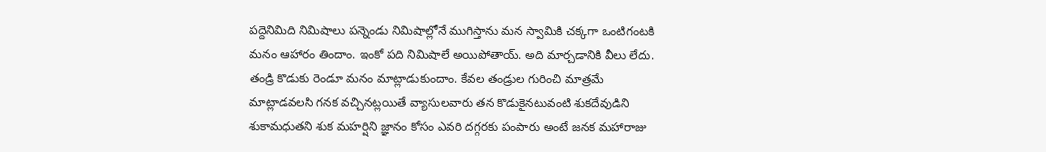పద్దెనిమిది నిమిషాలు పన్నెండు నిమిషాల్లోనే ముగిస్తాను మన స్వామికి చక్కగా ఒంటిగంటకి మనం ఆహారం తిందాం. ఇంకో పది నిమిషాలే అయిపోతాయ్. అది మార్చడానికి వీలు లేదు. తండ్రి కొడుకు రెండూ మనం మాట్లాడుకుందాం. కేవల తండ్రుల గురించి మాత్రమే మాట్లాడవలసి గనక వచ్చినట్లయితే వ్యాసులవారు తన కొడుకైనటువంటి శుకదేవుడిని శుకామధుతని శుక మహర్షిని జ్ఞానం కోసం ఎవరి దగ్గరకు పంపారు అంటే జనక మహారాజు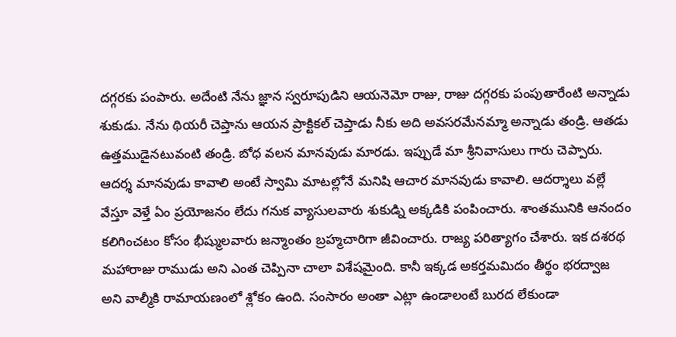దగ్గరకు పంపారు. అదేంటి నేను జ్ఞాన స్వరూపుడిని ఆయనెమో రాజు, రాజు దగ్గరకు పంపుతారేంటి అన్నాడు శుకుడు. నేను థియరీ చెప్తాను ఆయన ప్రాక్టికల్ చెప్తాడు నీకు అది అవసరమేనమ్మా అన్నాడు తండ్రి. ఆతడు ఉత్తముడైనటువంటి తండ్రి. బోధ వలన మానవుడు మారడు. ఇప్పుడే మా శ్రీనివాసులు గారు చెప్పారు. ఆదర్శ మానవుడు కావాలి అంటే స్వామి మాటల్లోనే మనిషి ఆచార మానవుడు కావాలి. ఆదర్శాలు వల్లే వేస్తూ వెళ్తే ఏం ప్రయోజనం లేదు గనుక వ్యాసులవారు శుకుడ్ని అక్కడికి పంపించారు. శాంతమునికి ఆనందం కలిగించటం కోసం భీష్ములవారు జన్మాంతం బ్రహ్మచారిగా జీవించారు. రాజ్య పరిత్యాగం చేశారు. ఇక దశరథ మహారాజు రాముడు అని ఎంత చెప్పినా చాలా విశేషమైంది. కానీ ఇక్కడ అకర్తమమిదం తీర్థం భరద్వాజ అని వాల్మీకి రామాయణంలో శ్లోకం ఉంది. సంసారం అంతా ఎట్లా ఉండాలంటే బురద లేకుండా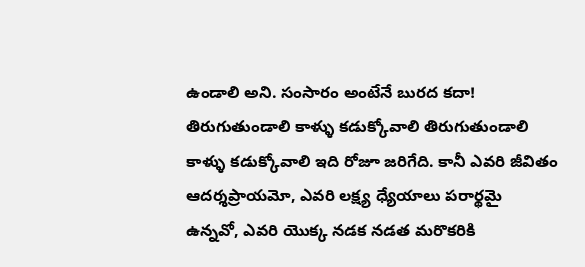ఉండాలి అని. సంసారం అంటేనే బురద కదా! తిరుగుతుండాలి కాళ్ళు కడుక్కోవాలి తిరుగుతుండాలి కాళ్ళు కడుక్కోవాలి ఇది రోజూ జరిగేది. కానీ ఎవరి జీవితం ఆదర్శప్రాయమో, ఎవరి లక్ష్య ధ్యేయాలు పరార్థమై ఉన్నవో, ఎవరి యొక్క నడక నడత మరొకరికి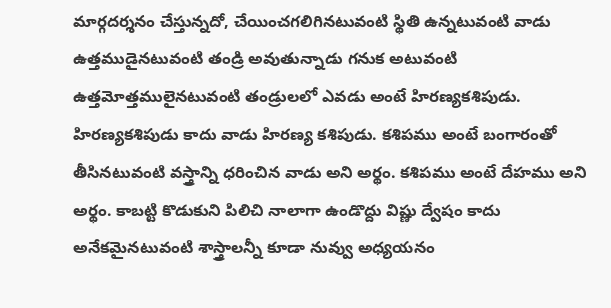మార్గదర్శనం చేస్తున్నదో, చేయించగలిగినటువంటి స్థితి ఉన్నటువంటి వాడు ఉత్తముడైనటువంటి తండ్రి అవుతున్నాడు గనుక అటువంటి ఉత్తమోత్తములైనటువంటి తండ్రులలో ఎవడు అంటే హిరణ్యకశిపుడు. హిరణ్యకశిపుడు కాదు వాడు హిరణ్య కశిపుడు. కశిపము అంటే బంగారంతో తీసినటువంటి వస్త్రాన్ని ధరించిన వాడు అని అర్థం. కశిపము అంటే దేహము అని అర్థం. కాబట్టి కొడుకుని పిలిచి నాలాగా ఉండొద్దు విష్ణు ద్వేషం కాదు అనేకమైనటువంటి శాస్త్రాలన్నీ కూడా నువ్వు అధ్యయనం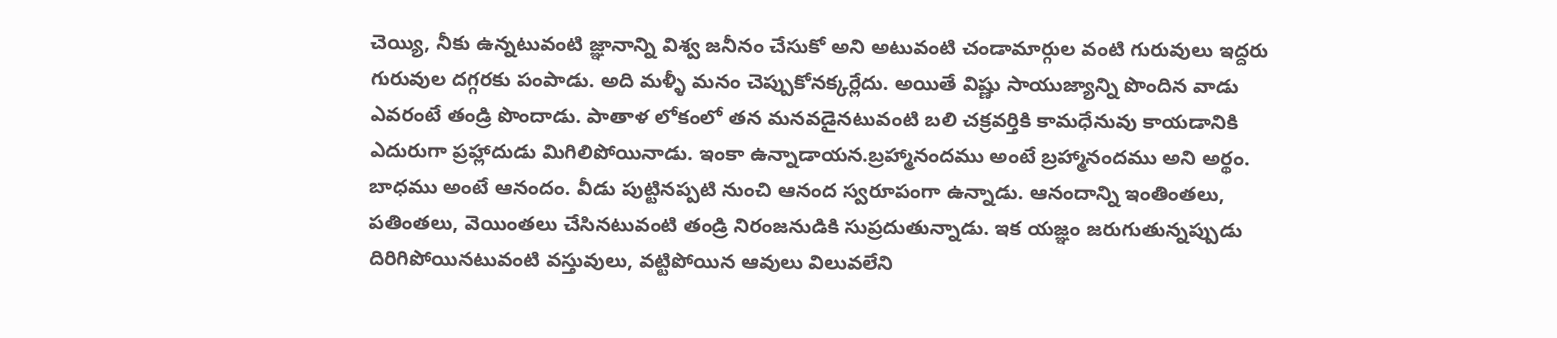చెయ్యి, నీకు ఉన్నటువంటి జ్ఞానాన్ని విశ్వ జనీనం చేసుకో అని అటువంటి చండామార్గుల వంటి గురువులు ఇద్దరు గురువుల దగ్గరకు పంపాడు. అది మళ్ళీ మనం చెప్పుకోనక్కర్లేదు. అయితే విష్ణు సాయుజ్యాన్ని పొందిన వాడు ఎవరంటే తండ్రి పొందాడు. పాతాళ లోకంలో తన మనవడైనటువంటి బలి చక్రవర్తికి కామధేనువు కాయడానికి ఎదురుగా ప్రహ్లాదుడు మిగిలిపోయినాడు. ఇంకా ఉన్నాడాయన.బ్రహ్మానందము అంటే బ్రహ్మానందము అని అర్థం. బాధము అంటే ఆనందం. వీడు పుట్టినప్పటి నుంచి ఆనంద స్వరూపంగా ఉన్నాడు. ఆనందాన్ని ఇంతింతలు, పతింతలు, వెయింతలు చేసినటువంటి తండ్రి నిరంజనుడికి సుప్రదుతున్నాడు. ఇక యజ్ఞం జరుగుతున్నప్పుడు దిరిగిపోయినటువంటి వస్తువులు, వట్టిపోయిన ఆవులు విలువలేని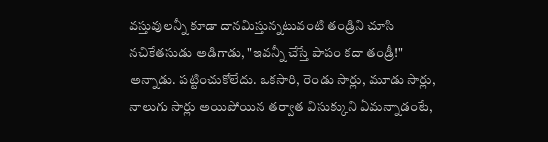వస్తువులన్నీ కూడా దానమిస్తున్నటువంటి తండ్రిని చూసి నచికేతసుడు అడిగాడు, "ఇవన్నీ చేస్తే పాపం కదా తండ్రీ!" అన్నాడు. పట్టించుకోలేదు. ఒకసారి, రెండు సార్లు, మూడు సార్లు, నాలుగు సార్లు అయిపోయిన తర్వాత విసుక్కుని ఏమన్నాడంటే,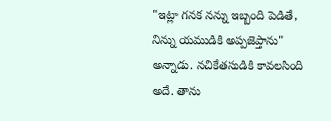"ఇట్లా గనక నన్ను ఇబ్బంది పెడితే, నిన్ను యముడికి అప్పజెప్తాను" అన్నాడు. నచికేతసుడికి కావలసింది అదే. తాను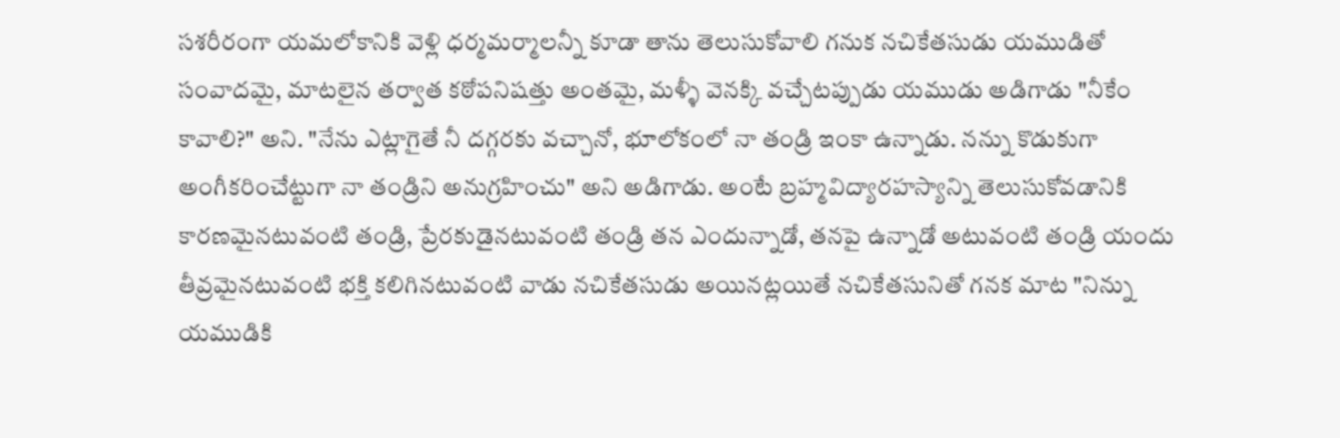సశరీరంగా యమలోకానికి వెళ్లి ధర్మమర్మాలన్నీ కూడా తాను తెలుసుకోవాలి గనుక నచికేతసుడు యముడితో సంవాదమై, మాటలైన తర్వాత కఠోపనిషత్తు అంతమై, మళ్ళీ వెనక్కి వచ్చేటప్పుడు యముడు అడిగాడు "నీకేం కావాలి?" అని. "నేను ఎట్లాగైతే నీ దగ్గరకు వచ్చానో, భూలోకంలో నా తండ్రి ఇంకా ఉన్నాడు. నన్ను కొడుకుగా అంగీకరించేట్టుగా నా తండ్రిని అనుగ్రహించు" అని అడిగాడు. అంటే బ్రహ్మవిద్యారహస్యాన్ని తెలుసుకోవడానికి కారణమైనటువంటి తండ్రి, ప్రేరకుడైనటువంటి తండ్రి తన ఎందున్నాడో, తనపై ఉన్నాడో అటువంటి తండ్రి యందు తీవ్రమైనటువంటి భక్తి కలిగినటువంటి వాడు నచికేతసుడు అయినట్లయితే నచికేతసునితో గనక మాట "నిన్ను యముడికి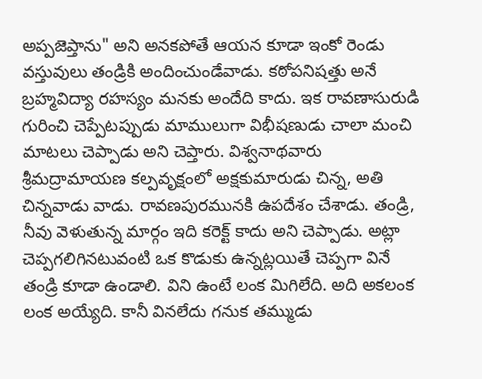అప్పజెప్తాను" అని అనకపోతే ఆయన కూడా ఇంకో రెండు వస్తువులు తండ్రికి అందించుండేవాడు. కఠోపనిషత్తు అనే బ్రహ్మవిద్యా రహస్యం మనకు అందేది కాదు. ఇక రావణాసురుడి గురించి చెప్పేటప్పుడు మాములుగా విభీషణుడు చాలా మంచి మాటలు చెప్పాడు అని చెప్తారు. విశ్వనాథవారు శ్రీమద్రామాయణ కల్పవృక్షంలో అక్షకుమారుడు చిన్న, అతి చిన్నవాడు వాడు. రావణపురమునకి ఉపదేశం చేశాడు. తండ్రి, నీవు వెళుతున్న మార్గం ఇది కరెక్ట్ కాదు అని చెప్పాడు. అట్లా చెప్పగలిగినటువంటి ఒక కొడుకు ఉన్నట్లయితే చెప్పగా వినే తండ్రి కూడా ఉండాలి. విని ఉంటే లంక మిగిలేది. అది అకలంక లంక అయ్యేది. కానీ వినలేదు గనుక తమ్ముడు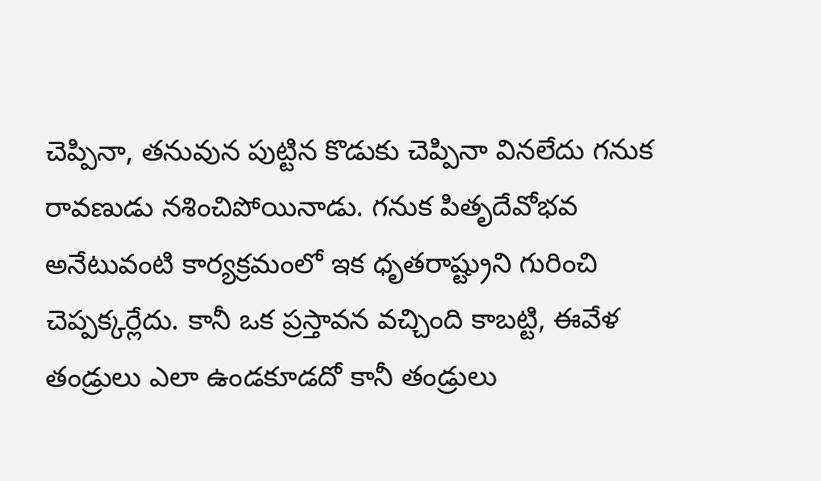చెప్పినా, తనువున పుట్టిన కొడుకు చెప్పినా వినలేదు గనుక రావణుడు నశించిపోయినాడు. గనుక పితృదేవోభవ అనేటువంటి కార్యక్రమంలో ఇక ధృతరాష్ట్రుని గురించి చెప్పక్కర్లేదు. కానీ ఒక ప్రస్తావన వచ్చింది కాబట్టి, ఈవేళ తండ్రులు ఎలా ఉండకూడదో కానీ తండ్రులు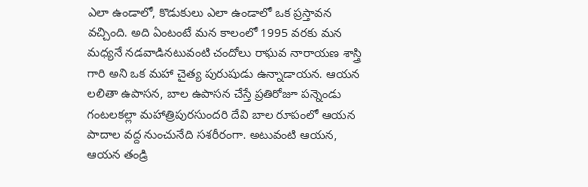ఎలా ఉండాలో, కొడుకులు ఎలా ఉండాలో ఒక ప్రస్తావన వచ్చింది. అది ఏంటంటే మన కాలంలో 1995 వరకు మన మధ్యనే నడవాడినటువంటి చందోలు రాఘవ నారాయణ శాస్త్రి గారి అని ఒక మహా చైత్య పురుషుడు ఉన్నాడాయన. ఆయన లలితా ఉపాసన, బాల ఉపాసన చేస్తే ప్రతిరోజూ పన్నెండు గంటలకల్లా మహాత్రిపురసుందరి దేవి బాల రూపంలో ఆయన పాదాల వద్ద నుంచునేది సశరీరంగా. అటువంటి ఆయన, ఆయన తండ్రి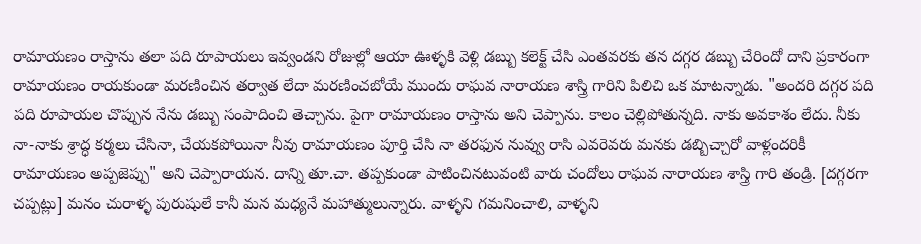రామాయణం రాస్తాను తలా పది రూపాయలు ఇవ్వండని రోజుల్లో ఆయా ఊళ్ళకి వెళ్లి డబ్బు కలెక్ట్ చేసి ఎంతవరకు తన దగ్గర డబ్బు చేరిందో దాని ప్రకారంగా రామాయణం రాయకుండా మరణించిన తర్వాత లేదా మరణించబోయే ముందు రాఘవ నారాయణ శాస్త్రి గారిని పిలిచి ఒక మాటన్నాడు. "అందరి దగ్గర పది పది రూపాయల చొప్పున నేను డబ్బు సంపాదించి తెచ్చాను. పైగా రామాయణం రాస్తాను అని చెప్పాను. కాలం చెల్లిపోతున్నది. నాకు అవకాశం లేదు. నీకు నా-నాకు శ్రాద్ధ కర్మలు చేసినా, చేయకపోయినా నీవు రామాయణం పూర్తి చేసి నా తరఫున నువ్వు రాసి ఎవరెవరు మనకు డబ్బిచ్చారో వాళ్లందరికీ రామాయణం అప్పజెప్పు" అని చెప్పారాయన. దాన్ని తూ.చా. తప్పకుండా పాటించినటువంటి వారు చందోలు రాఘవ నారాయణ శాస్త్రి గారి తండ్రి. [దగ్గరగా చప్పట్లు] మనం చురాళ్ళ పురుషులే కానీ మన మధ్యనే మహాత్ములున్నారు. వాళ్ళని గమనించాలి, వాళ్ళని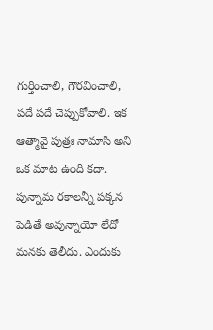గుర్తించాలి, గౌరవించాలి, పదే పదే చెప్పుకోవాలి. ఇక ఆత్మావై పుత్రః నామాసి అని ఒక మాట ఉంది కదా. పున్నామ రకాలన్నీ పక్కన పెడితే అవున్నాయో లేదో మనకు తెలీదు. ఎందుకు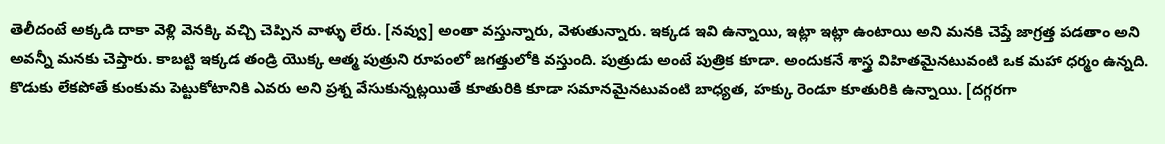తెలీదంటే అక్కడి దాకా వెళ్లి వెనక్కి వచ్చి చెప్పిన వాళ్ళు లేరు. [నవ్వు] అంతా వస్తున్నారు, వెళుతున్నారు. ఇక్కడ ఇవి ఉన్నాయి, ఇట్లా ఇట్లా ఉంటాయి అని మనకి చెప్తే జాగ్రత్త పడతాం అని అవన్నీ మనకు చెప్తారు. కాబట్టి ఇక్కడ తండ్రి యొక్క ఆత్మ పుత్రుని రూపంలో జగత్తులోకి వస్తుంది. పుత్రుడు అంటే పుత్రిక కూడా. అందుకనే శాస్త్ర విహితమైనటువంటి ఒక మహా ధర్మం ఉన్నది. కొడుకు లేకపోతే కుంకుమ పెట్టుకోటానికి ఎవరు అని ప్రశ్న వేసుకున్నట్లయితే కూతురికి కూడా సమానమైనటువంటి బాధ్యత, హక్కు రెండూ కూతురికి ఉన్నాయి. [దగ్గరగా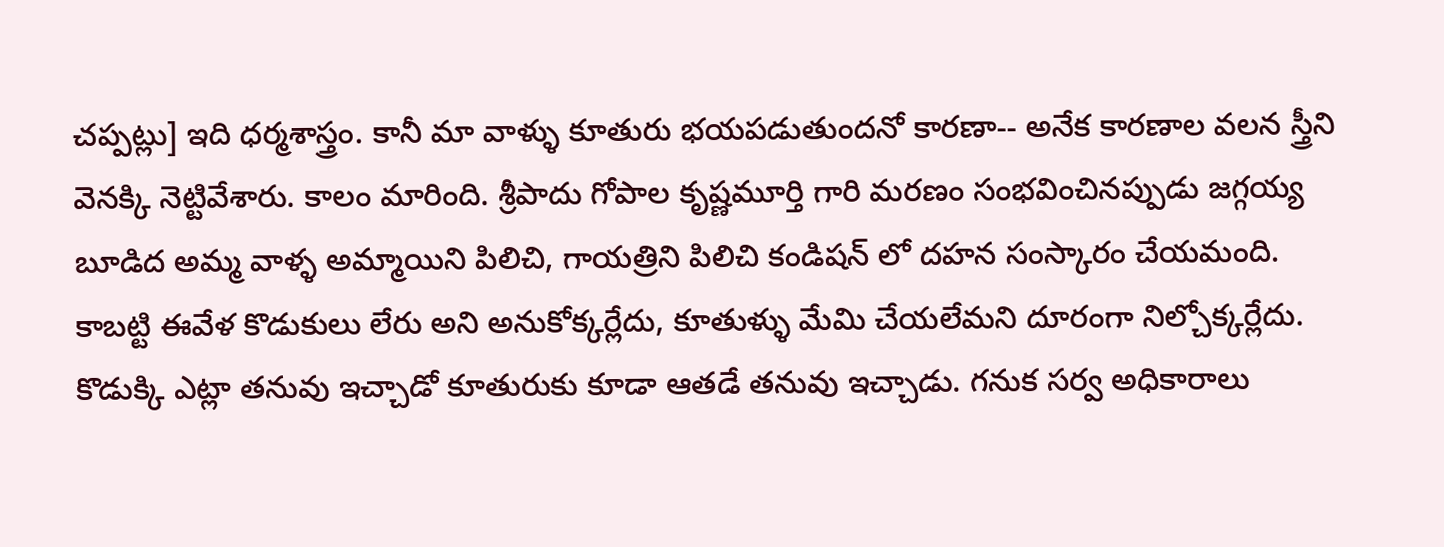చప్పట్లు] ఇది ధర్మశాస్త్రం. కానీ మా వాళ్ళు కూతురు భయపడుతుందనో కారణా-- అనేక కారణాల వలన స్త్రీని వెనక్కి నెట్టివేశారు. కాలం మారింది. శ్రీపాదు గోపాల కృష్ణమూర్తి గారి మరణం సంభవించినప్పుడు జగ్గయ్య బూడిద అమ్మ వాళ్ళ అమ్మాయిని పిలిచి, గాయత్రిని పిలిచి కండిషన్ లో దహన సంస్కారం చేయమంది. కాబట్టి ఈవేళ కొడుకులు లేరు అని అనుకోక్కర్లేదు, కూతుళ్ళు మేమి చేయలేమని దూరంగా నిల్చోక్కర్లేదు. కొడుక్కి ఎట్లా తనువు ఇచ్చాడో కూతురుకు కూడా ఆతడే తనువు ఇచ్చాడు. గనుక సర్వ అధికారాలు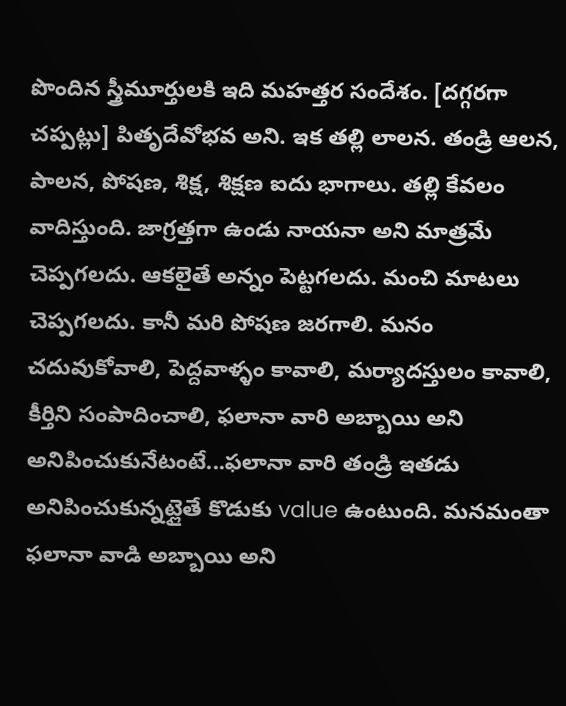పొందిన స్త్రీమూర్తులకి ఇది మహత్తర సందేశం. [దగ్గరగా చప్పట్లు] పితృదేవోభవ అని. ఇక తల్లి లాలన. తండ్రి ఆలన, పాలన, పోషణ, శిక్ష, శిక్షణ ఐదు భాగాలు. తల్లి కేవలం వాదిస్తుంది. జాగ్రత్తగా ఉండు నాయనా అని మాత్రమే చెప్పగలదు. ఆకలైతే అన్నం పెట్టగలదు. మంచి మాటలు చెప్పగలదు. కానీ మరి పోషణ జరగాలి. మనం చదువుకోవాలి, పెద్దవాళ్ళం కావాలి, మర్యాదస్తులం కావాలి, కీర్తిని సంపాదించాలి, ఫలానా వారి అబ్బాయి అని అనిపించుకునేటంటే...ఫలానా వారి తండ్రి ఇతడు అనిపించుకున్నట్లైతే కొడుకు value ఉంటుంది. మనమంతా ఫలానా వాడి అబ్బాయి అని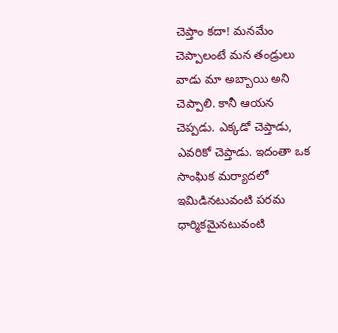చెప్తాం కదా! మనమేం చెప్పాలంటే మన తండ్రులు వాడు మా అబ్బాయి అని చెప్పాలి. కానీ ఆయన చెప్పడు. ఎక్కడో చెప్తాడు, ఎవరికో చెప్తాడు. ఇదంతా ఒక సాంఘిక మర్యాదలో ఇమిడినటువంటి పరమ ధార్మికమైనటువంటి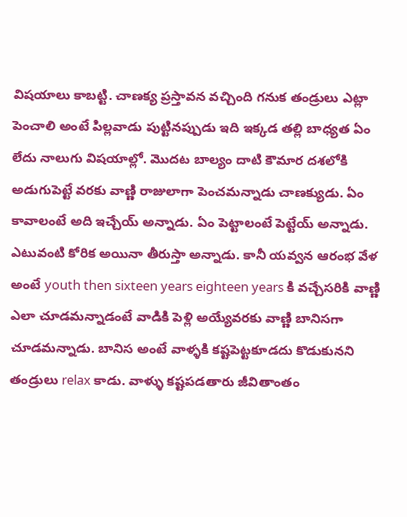విషయాలు కాబట్టి. చాణక్య ప్రస్తావన వచ్చింది గనుక తండ్రులు ఎట్లా పెంచాలి అంటే పిల్లవాడు పుట్టినప్పుడు ఇది ఇక్కడ తల్లి బాధ్యత ఏం లేదు నాలుగు విషయాల్లో. మొదట బాల్యం దాటి కౌమార దశలోకి అడుగుపెట్టే వరకు వాణ్ణి రాజులాగా పెంచమన్నాడు చాణక్యుడు. ఏం కావాలంటే అది ఇచ్చేయ్ అన్నాడు. ఏం పెట్టాలంటే పెట్టేయ్ అన్నాడు. ఎటువంటి కోరిక అయినా తీరుస్తా అన్నాడు. కానీ యవ్వన ఆరంభ వేళ అంటే youth then sixteen years eighteen years కి వచ్చేసరికి వాణ్ణి ఎలా చూడమన్నాడంటే వాడికి పెళ్లి అయ్యేవరకు వాణ్ణి బానిసగా చూడమన్నాడు. బానిస అంటే వాళ్ళకి కష్టపెట్టకూడదు కొడుకునని తండ్రులు relax కాడు. వాళ్ళు కష్టపడతారు జీవితాంతం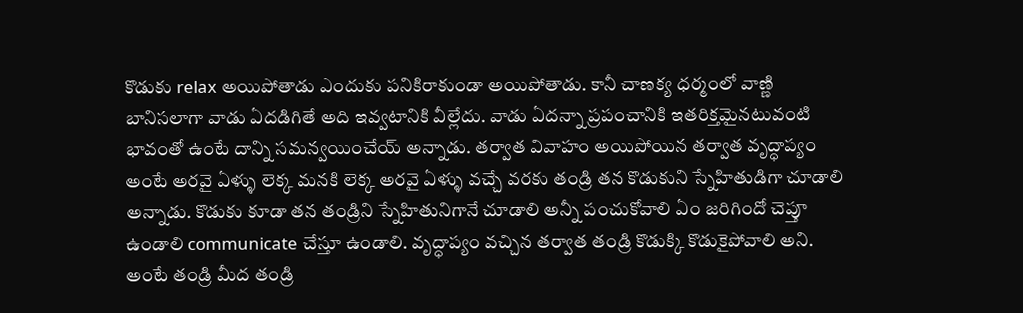కొడుకు relax అయిపోతాడు ఎందుకు పనికిరాకుండా అయిపోతాడు. కానీ చాణక్య ధర్మంలో వాణ్ణి బానిసలాగా వాడు ఏదడిగితే అది ఇవ్వటానికి వీల్లేదు. వాడు ఏదన్నా ప్రపంచానికి ఇతరిక్తమైనటువంటి భావంతో ఉంటే దాన్ని సమన్వయించేయ్ అన్నాడు. తర్వాత వివాహం అయిపోయిన తర్వాత వృద్ధాప్యం అంటే అరవై ఏళ్ళు లెక్క మనకి లెక్క అరవై ఏళ్ళు వచ్చే వరకు తండ్రి తన కొడుకుని స్నేహితుడిగా చూడాలి అన్నాడు. కొడుకు కూడా తన తండ్రిని స్నేహితునిగానే చూడాలి అన్నీ పంచుకోవాలి ఏం జరిగిందో చెప్తూ ఉండాలి communicate చేస్తూ ఉండాలి. వృద్ధాప్యం వచ్చిన తర్వాత తండ్రి కొడుక్కి కొడుకైపోవాలి అని. అంటే తండ్రి మీద తండ్రి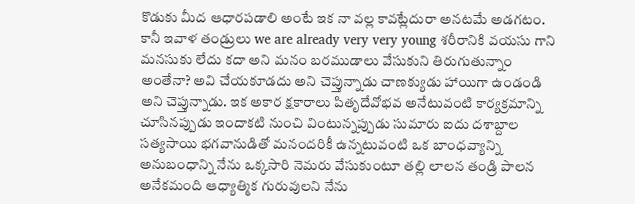కొడుకు మీద ఆధారపడాలి అంటే ఇక నా వల్ల కావట్లేదురా అనటమే అడగటం. కానీ ఇవాళ తండ్రులు we are already very very young శరీరానికి వయసు గాని మనసుకు లేదు కదా అని మనం బరముడాలు వేసుకుని తిరుగుతున్నాం అంతేనా? అవి చేయకూడదు అని చెప్తున్నాడు చాణక్యుడు హాయిగా ఉండండి అని చెప్తున్నాడు. ఇక అకార క్షకారాలు పితృదేవోభవ అనేటువంటి కార్యక్రమాన్ని చూసినప్పుడు ఇందాకటి నుంచి వింటున్నప్పుడు సుమారు ఐదు దశాబ్దాల సత్యసాయి భగవానుడితో మనందరికీ ఉన్నటువంటి ఒక బాంధవ్యాన్ని అనుబంధాన్ని నేను ఒక్కసారి నెమరు వేసుకుంటూ తల్లి లాలన తండ్రి పాలన అనేకమంది ఆధ్యాత్మిక గురువులని నేను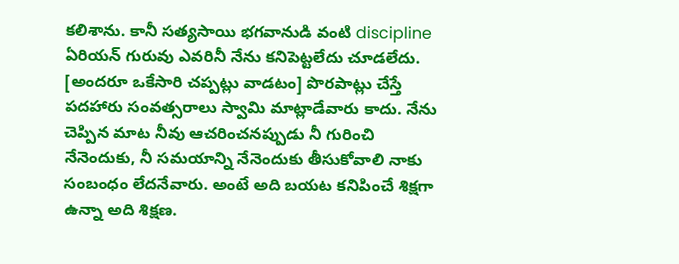కలిశాను. కానీ సత్యసాయి భగవానుడి వంటి discipline ఏరియన్ గురువు ఎవరినీ నేను కనిపెట్టలేదు చూడలేదు. [అందరూ ఒకేసారి చప్పట్లు వాడటం] పొరపాట్లు చేస్తే పదహారు సంవత్సరాలు స్వామి మాట్లాడేవారు కాదు. నేను చెప్పిన మాట నీవు ఆచరించనప్పుడు నీ గురించి నేనెందుకు, నీ సమయాన్ని నేనెందుకు తీసుకోవాలి నాకు సంబంధం లేదనేవారు. అంటే అది బయట కనిపించే శిక్షగా ఉన్నా అది శిక్షణ.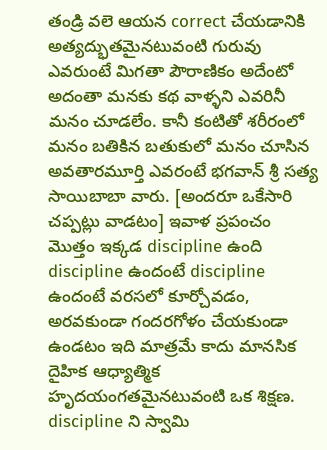తండ్రి వలె ఆయన correct చేయడానికి అత్యద్భుతమైనటువంటి గురువు ఎవరుంటే మిగతా పౌరాణికం అదేంటో అదంతా మనకు కథ వాళ్ళని ఎవరినీ మనం చూడలేం. కానీ కంటితో శరీరంలో మనం బతికిన బతుకులో మనం చూసిన అవతారమూర్తి ఎవరంటే భగవాన్ శ్రీ సత్య సాయిబాబా వారు. [అందరూ ఒకేసారి చప్పట్లు వాడటం] ఇవాళ ప్రపంచం మొత్తం ఇక్కడ discipline ఉంది discipline ఉందంటే discipline ఉందంటే వరసలో కూర్చోవడం, అరవకుండా గందరగోళం చేయకుండా ఉండటం ఇది మాత్రమే కాదు మానసిక దైహిక ఆధ్యాత్మిక హృదయంగతమైనటువంటి ఒక శిక్షణ. discipline ని స్వామి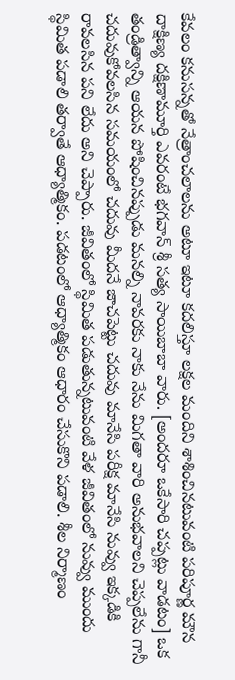కేవలం కనుసన్నతో నేత్రాంచలాలను అటూ ఇటూ కదలిస్తూ లక్షల మందిని శాశించినటువంటి పరిపూర్ణ మౌన దాక్షిణ్య దక్షిణామూర్తి ఎవరంటే భగవాన్ శ్రీ సత్య సాయిబాబా వారు. [అందరూ ఒకేసారి చప్పట్లు వాడటం] ఒక తండ్రిత్వాన్ని ఆయన పోషించినప్పుడు మనల్ని నావరకు నాకు నేను మిగతా వారి అనుభవాలని చెప్పలేను గానీ చదువుకోవలసిన సమయంలో చదువు మీదనే జాచపెట్టు చదువు మానేసి పరీక్ష మానేసి నువ్వు ఇక్కడికి రావలసిన పని లేదు అని చెప్పారు. జీవితంలో స్థిమిత పడుతున్నటువంటి వేళ జీవితంలో నువ్వు ముందు స్థిమిత పడాలి తర్వాతే ఆధ్యాత్మికం. పడటంలో ఆధ్యాత్మికం ఆధారం చేసుకొని పడాలి. శీల నిర్మాణం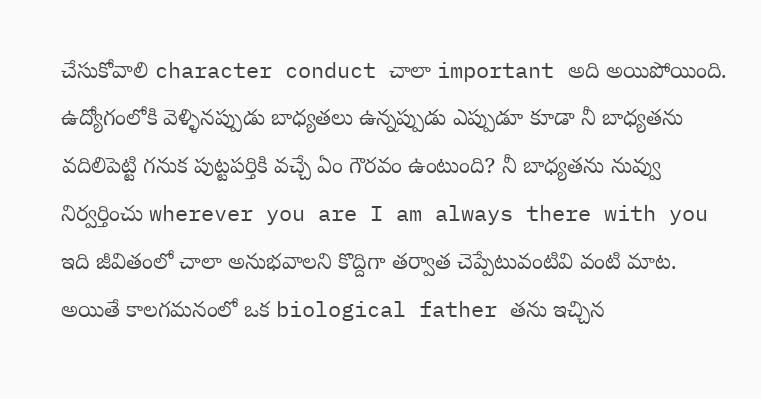చేసుకోవాలి character conduct చాలా important అది అయిపోయింది. ఉద్యోగంలోకి వెళ్ళినప్పుడు బాధ్యతలు ఉన్నప్పుడు ఎప్పుడూ కూడా నీ బాధ్యతను వదిలిపెట్టి గనుక పుట్టపర్తికి వచ్చే ఏం గౌరవం ఉంటుంది? నీ బాధ్యతను నువ్వు నిర్వర్తించు wherever you are I am always there with you ఇది జీవితంలో చాలా అనుభవాలని కొద్దిగా తర్వాత చెప్పేటువంటివి వంటి మాట. అయితే కాలగమనంలో ఒక biological father తను ఇచ్చిన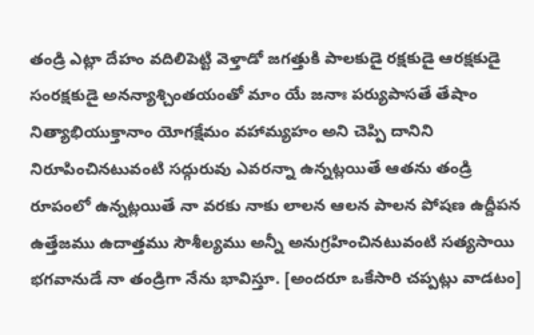తండ్రి ఎట్లా దేహం వదిలిపెట్టి వెళ్తాడో జగత్తుకి పాలకుడై రక్షకుడై ఆరక్షకుడై సంరక్షకుడై అనన్యాశ్చింతయంతో మాం యే జనాః పర్యుపాసతే తేషాం నిత్యాభియుక్తానాం యోగక్షేమం వహామ్యహం అని చెప్పి దానిని నిరూపించినటువంటి సద్గురువు ఎవరన్నా ఉన్నట్లయితే ఆతను తండ్రి రూపంలో ఉన్నట్లయితే నా వరకు నాకు లాలన ఆలన పాలన పోషణ ఉద్దీపన ఉత్తేజము ఉదాత్తము సౌశీల్యము అన్నీ అనుగ్రహించినటువంటి సత్యసాయి భగవానుడే నా తండ్రిగా నేను భావిస్తూ. [అందరూ ఒకేసారి చప్పట్లు వాడటం]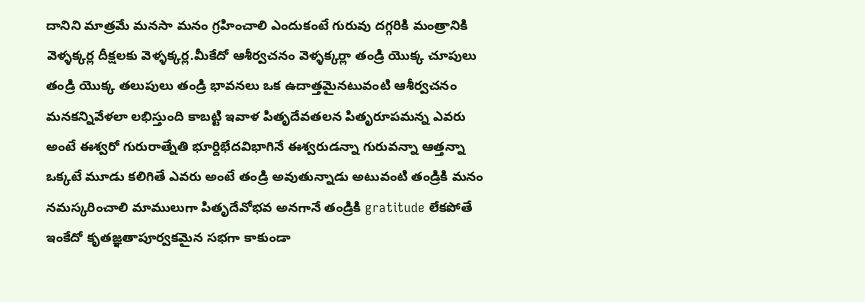దానిని మాత్రమే మనసా మనం గ్రహించాలి ఎందుకంటే గురువు దగ్గరికి మంత్రానికి వెళ్ళక్కర్ల దీక్షలకు వెళ్ళక్కర్ల.మీకేదో ఆశీర్వచనం వెళ్ళక్కర్లా తండ్రి యొక్క చూపులు తండ్రి యొక్క తలుపులు తండ్రి భావనలు ఒక ఉదాత్తమైనటువంటి ఆశీర్వచనం మనకన్నివేళలా లభిస్తుంది కాబట్టి ఇవాళ పితృదేవతలన పితృరూపమన్న ఎవరు అంటే ఈశ్వరో గురురాత్నేతి భూర్దిభేదవిభాగినే ఈశ్వరుడన్నా గురువన్నా ఆత్తన్నా ఒక్కటే మూడు కలిగితే ఎవరు అంటే తండ్రి అవుతున్నాడు అటువంటి తండ్రికి మనం నమస్కరించాలి మాములుగా పితృదేవోభవ అనగానే తండ్రికి gratitude లేకపోతే ఇంకేదో కృతజ్ఞతాపూర్వకమైన సభగా కాకుండా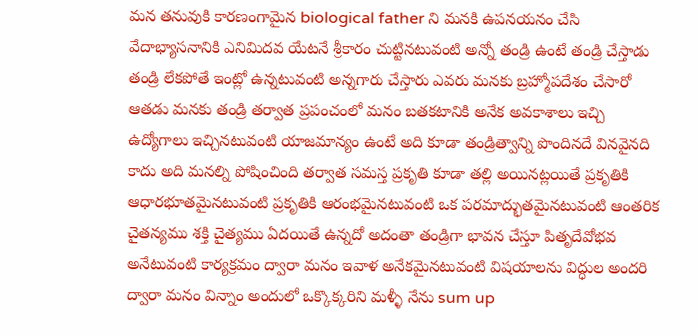మన తనువుకి కారణంగామైన biological father ని మనకి ఉపనయనం చేసి వేదాభ్యాసనానికి ఎనిమిదవ యేటనే శ్రీకారం చుట్టినటువంటి అన్నో తండ్రి ఉంటే తండ్రి చేస్తాడు తండ్రి లేకపోతే ఇంట్లో ఉన్నటువంటి అన్నగారు చేస్తారు ఎవరు మనకు బ్రహ్మోపదేశం చేసారో ఆతడు మనకు తండ్రి తర్వాత ప్రపంచంలో మనం బతకటానికి అనేక అవకాశాలు ఇచ్చి ఉద్యోగాలు ఇచ్చినటువంటి యాజమాన్యం ఉంటే అది కూడా తండ్రిత్వాన్ని పొందినదే వినవైనది కాదు అది మనల్ని పోషించింది తర్వాత సమస్త ప్రకృతి కూడా తల్లి అయినట్లయితే ప్రకృతికి ఆధారభూతమైనటువంటి ప్రకృతికి ఆరంభమైనటువంటి ఒక పరమాద్భుతమైనటువంటి ఆంతరిక చైతన్యము శక్తి చైత్యము ఏదయితే ఉన్నదో అదంతా తండ్రిగా భావన చేస్తూ పితృదేవోభవ అనేటువంటి కార్యక్రమం ద్వారా మనం ఇవాళ అనేకమైనటువంటి విషయాలను విద్ధుల అందరి ద్వారా మనం విన్నాం అందులో ఒక్కొక్కరిని మళ్ళీ నేను sum up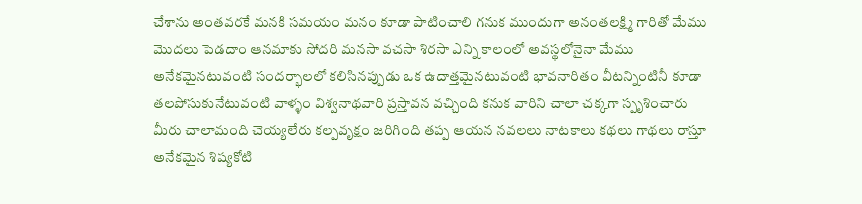చేశాను అంతవరకే మనకి సమయం మనం కూడా పాటించాలి గనుక ముందుగా అనంతలక్ష్మి గారితో మేము మొదలు పెడదాం ఆనమాకు సోదరి మనసా వచసా శిరసా ఎన్ని కాలంలో అవస్థలోనైనా మేము అనేకమైనటువంటి సందర్భాలలో కలిసినప్పుడు ఒక ఉదాత్తమైనటువంటి భావనారితం వీటన్నింటినీ కూడా తలపోసుకునేటువంటి వాళ్ళం విశ్వనాథవారి ప్రస్తావన వచ్చింది కనుక వారిని చాలా చక్కగా స్పృశించారు మీరు చాలామంది చెయ్యలేరు కల్పవృక్షం జరిగింది తప్ప ఆయన నవలలు నాటకాలు కథలు గాథలు రాస్తూ అనేకమైన శిష్యకోటి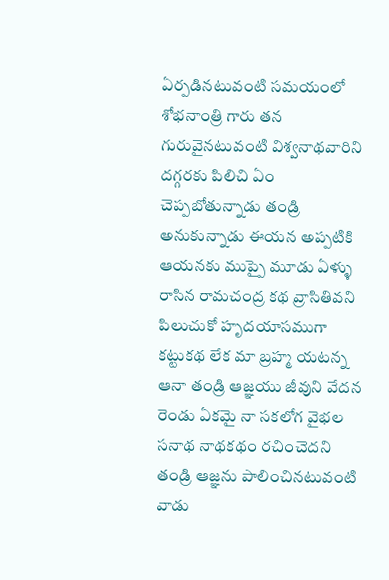ఏర్పడినటువంటి సమయంలో శోభనాంత్రి గారు తన గురువైనటువంటి విశ్వనాథవారిని దగ్గరకు పిలిచి ఏం చెప్పబోతున్నాడు తండ్రి అనుకున్నాడు ఈయన అప్పటికి ఆయనకు ముప్పై మూడు ఏళ్ళు రాసిన రామచంద్ర కథ వ్రాసితివని పిలుచుకో హృదయాసముగా కట్టుకథ లేక మా బ్రహ్మ యటన్న ఆనా తండ్రి ఆజ్ఞయు జీవుని వేదన రెండు ఏకమై నా సకలోగ వైభల సనాథ నాథకథం రచించెదని తండ్రి ఆజ్ఞను పాలించినటువంటి వాడు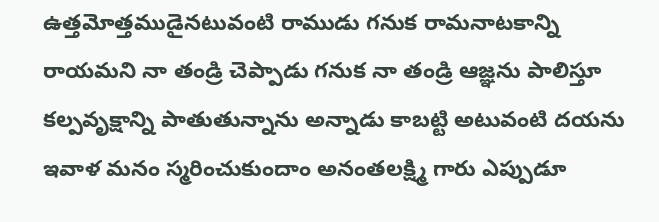ఉత్తమోత్తముడైనటువంటి రాముడు గనుక రామనాటకాన్ని రాయమని నా తండ్రి చెప్పాడు గనుక నా తండ్రి ఆజ్ఞను పాలిస్తూ కల్పవృక్షాన్ని పాతుతున్నాను అన్నాడు కాబట్టి అటువంటి దయను ఇవాళ మనం స్మరించుకుందాం అనంతలక్ష్మి గారు ఎప్పుడూ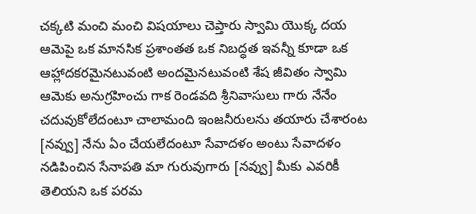చక్కటి మంచి మంచి విషయాలు చెప్తారు స్వామి యొక్క దయ ఆమెపై ఒక మానసిక ప్రశాంతత ఒక నిబద్ధత ఇవన్నీ కూడా ఒక ఆహ్లాదకరమైనటువంటి అందమైనటువంటి శేష జీవితం స్వామి ఆమెకు అనుగ్రహించు గాక రెండవది శ్రీనివాసులు గారు నేనేం చదువుకోలేదంటూ చాలామంది ఇంజనీరులను తయారు చేశారంట [నవ్వు] నేను ఏం చేయలేదంటూ సేవాదళం అంటు సేవాదళం నడిపించిన సేనాపతి మా గురువుగారు [నవ్వు] మీకు ఎవరికీ తెలియని ఒక పరమ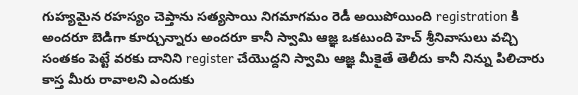గుహ్యమైన రహస్యం చెప్తాను సత్యసాయి నిగమాగమం రెడీ అయిపోయింది registration కి అందరూ బెడిగా కూర్చున్నారు అందరూ కానీ స్వామి ఆజ్ఞ ఒకటుంది హెచ్ శ్రీనివాసులు వచ్చి సంతకం పెట్టే వరకు దానిని register చేయొద్దని స్వామి ఆజ్ఞ మీకైతే తెలీదు కానీ నిన్ను పిలిచారు కాస్త మీరు రావాలని ఎందుకు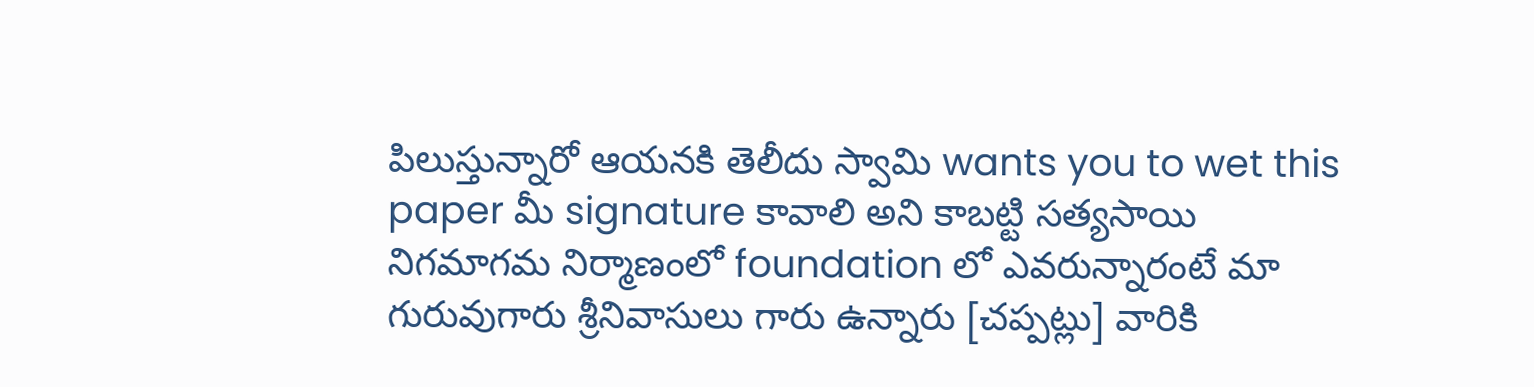పిలుస్తున్నారో ఆయనకి తెలీదు స్వామి wants you to wet this paper మీ signature కావాలి అని కాబట్టి సత్యసాయి నిగమాగమ నిర్మాణంలో foundation లో ఎవరున్నారంటే మా గురువుగారు శ్రీనివాసులు గారు ఉన్నారు [చప్పట్లు] వారికి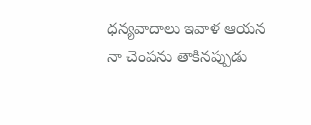ధన్యవాదాలు ఇవాళ ఆయన నా చెంపను తాకినప్పుడు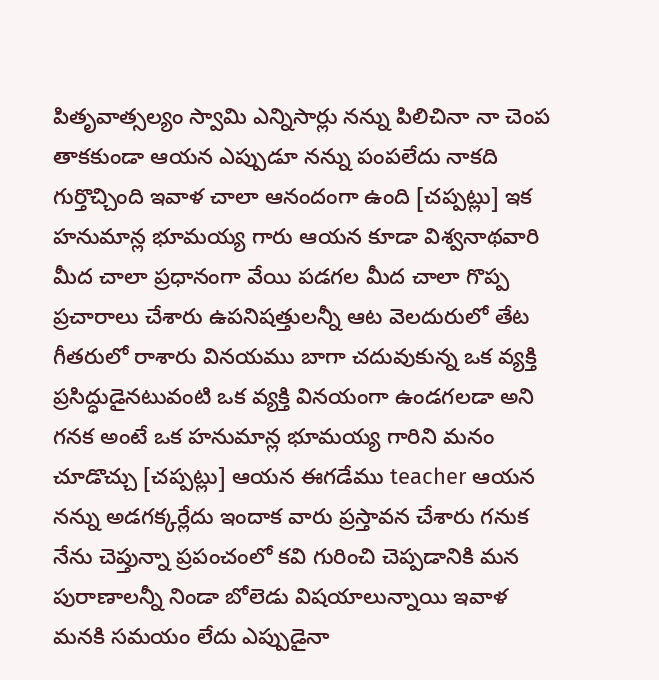పితృవాత్సల్యం స్వామి ఎన్నిసార్లు నన్ను పిలిచినా నా చెంప తాకకుండా ఆయన ఎప్పుడూ నన్ను పంపలేదు నాకది గుర్తొచ్చింది ఇవాళ చాలా ఆనందంగా ఉంది [చప్పట్లు] ఇక హనుమాన్ల భూమయ్య గారు ఆయన కూడా విశ్వనాథవారి మీద చాలా ప్రధానంగా వేయి పడగల మీద చాలా గొప్ప ప్రచారాలు చేశారు ఉపనిషత్తులన్నీ ఆట వెలదురులో తేట గీతరులో రాశారు వినయము బాగా చదువుకున్న ఒక వ్యక్తి ప్రసిద్ధుడైనటువంటి ఒక వ్యక్తి వినయంగా ఉండగలడా అని గనక అంటే ఒక హనుమాన్ల భూమయ్య గారిని మనం చూడొచ్చు [చప్పట్లు] ఆయన ఈగడేము teacher ఆయన నన్ను అడగక్కర్లేదు ఇందాక వారు ప్రస్తావన చేశారు గనుక నేను చెప్తున్నా ప్రపంచంలో కవి గురించి చెప్పడానికి మన పురాణాలన్నీ నిండా బోలెడు విషయాలున్నాయి ఇవాళ మనకి సమయం లేదు ఎప్పుడైనా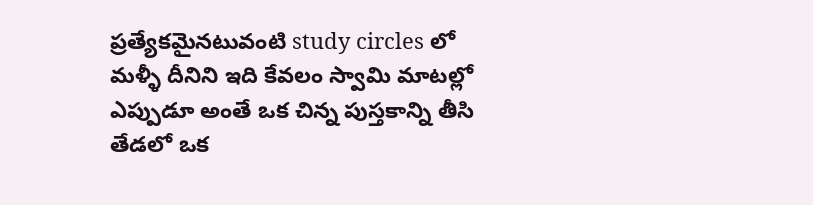ప్రత్యేకమైనటువంటి study circles లో మళ్ళీ దీనిని ఇది కేవలం స్వామి మాటల్లో ఎప్పుడూ అంతే ఒక చిన్న పుస్తకాన్ని తీసి తేడలో ఒక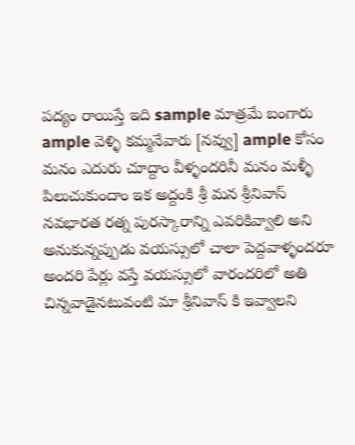పద్యం రాయిస్తే ఇది sample మాత్రమే బంగారు ample వెళ్ళి కమ్మనేవారు [నవ్వు] ample కోసం మనం ఎదురు చూద్దాం వీళ్ళందరినీ మనం మళ్ళీ పిలుచుకుందాం ఇక అద్దంకి శ్రీ మన శ్రీనివాస్ నవభారత రత్న పురస్కారాన్ని ఎవరికివ్వాలి అని అనుకున్నప్పుడు వయస్సులో చాలా పెద్దవాళ్ళందరూ అందరి పేర్లు వస్తే వయస్సులో వారందరిలో అతి చిన్నవాడైనటువంటి మా శ్రీనివాస్ కి ఇవ్వాలని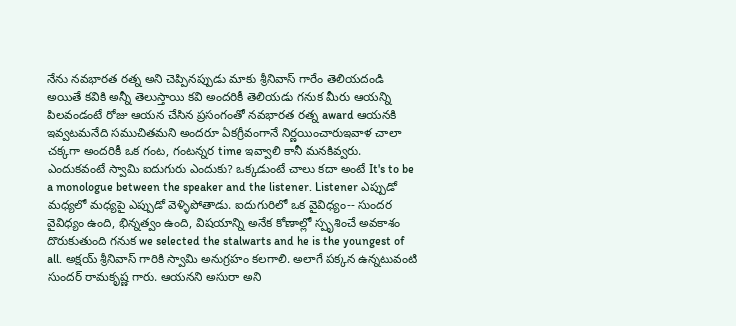నేను నవభారత రత్న అని చెప్పినప్పుడు మాకు శ్రీనివాస్ గారేం తెలియదండి అయితే కవికి అన్నీ తెలుస్తాయి కవి అందరికీ తెలియడు గనుక మీరు ఆయన్ని పిలవండంటే రోజు ఆయన చేసిన ప్రసంగంతో నవభారత రత్న award ఆయనకి ఇవ్వటమనేది సముచితమని అందరూ ఏకగ్రీవంగానే నిర్ణయించారుఇవాళ చాలా చక్కగా అందరికీ ఒక గంట, గంటన్నర time ఇవ్వాలి కానీ మనకివ్వరు. ఎందుకవంటే స్వామి ఐదుగురు ఎందుకు? ఒక్కడుంటే చాలు కదా అంటే It's to be a monologue between the speaker and the listener. Listener ఎప్పుడో మధ్యలో మధ్యపై ఎప్పుడో వెళ్ళిపోతాడు. ఐదుగురిలో ఒక వైవిధ్యం-- సుందర వైవిధ్యం ఉంది, భిన్నత్వం ఉంది, విషయాన్ని అనేక కోణాల్లో స్పృశించే అవకాశం దొరుకుతుంది గనుక we selected the stalwarts and he is the youngest of all. అక్షయ్ శ్రీనివాస్ గారికి స్వామి అనుగ్రహం కలగాలి. అలాగే పక్కన ఉన్నటువంటి సుందర్ రామకృష్ణ గారు. ఆయనని అసురా అని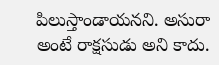పిలుస్తాండాయనని. అసురా అంటే రాక్షసుడు అని కాదు.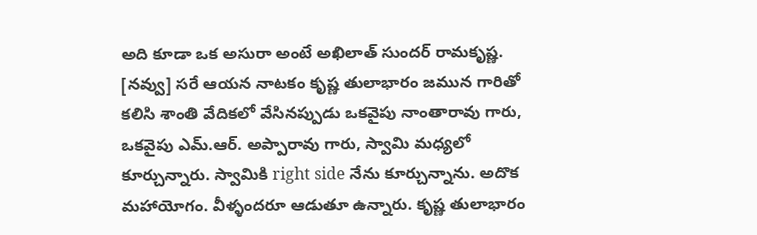అది కూడా ఒక అసురా అంటే అఖిలాత్ సుందర్ రామకృష్ణ. [నవ్వు] సరే ఆయన నాటకం కృష్ణ తులాభారం జమున గారితో కలిసి శాంతి వేదికలో వేసినప్పుడు ఒకవైపు నాంతారావు గారు, ఒకవైపు ఎమ్.ఆర్. అప్పారావు గారు, స్వామి మధ్యలో కూర్చున్నారు. స్వామికి right side నేను కూర్చున్నాను. అదొక మహాయోగం. వీళ్ళందరూ ఆడుతూ ఉన్నారు. కృష్ణ తులాభారం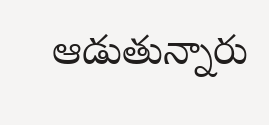ఆడుతున్నారు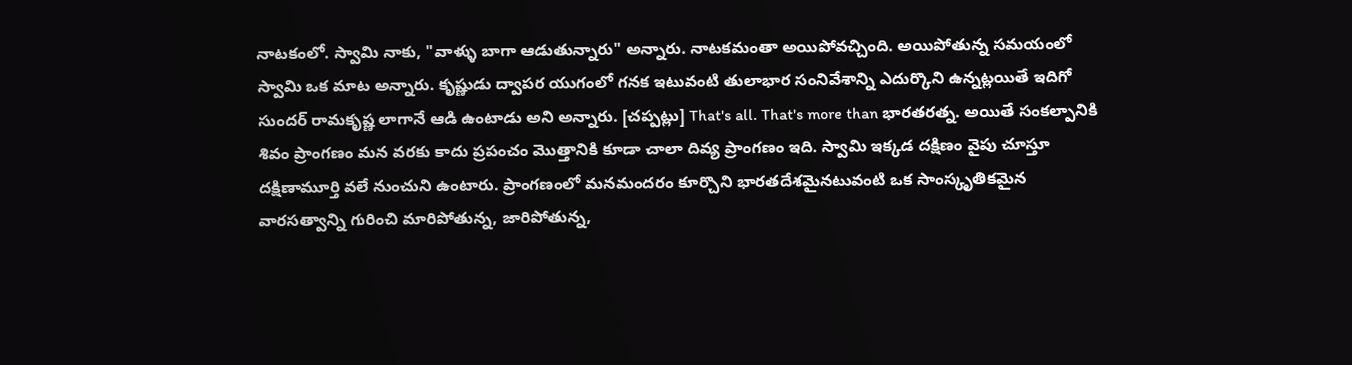నాటకంలో. స్వామి నాకు, "వాళ్ళు బాగా ఆడుతున్నారు" అన్నారు. నాటకమంతా అయిపోవచ్చింది. అయిపోతున్న సమయంలో స్వామి ఒక మాట అన్నారు. కృష్ణుడు ద్వాపర యుగంలో గనక ఇటువంటి తులాభార సంనివేశాన్ని ఎదుర్కొని ఉన్నట్లయితే ఇదిగో సుందర్ రామకృష్ణ లాగానే ఆడి ఉంటాడు అని అన్నారు. [చప్పట్లు] That's all. That's more than భారతరత్న. అయితే సంకల్పానికి శివం ప్రాంగణం మన వరకు కాదు ప్రపంచం మొత్తానికి కూడా చాలా దివ్య ప్రాంగణం ఇది. స్వామి ఇక్కడ దక్షిణం వైపు చూస్తూ దక్షిణామూర్తి వలే నుంచుని ఉంటారు. ప్రాంగణంలో మనమందరం కూర్చొని భారతదేశమైనటువంటి ఒక సాంస్కృతికమైన వారసత్వాన్ని గురించి మారిపోతున్న, జారిపోతున్న,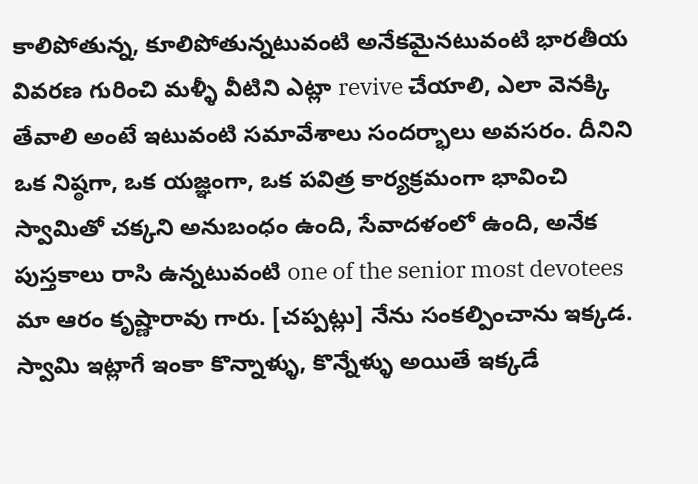కాలిపోతున్న, కూలిపోతున్నటువంటి అనేకమైనటువంటి భారతీయ వివరణ గురించి మళ్ళీ వీటిని ఎట్లా revive చేయాలి, ఎలా వెనక్కి తేవాలి అంటే ఇటువంటి సమావేశాలు సందర్భాలు అవసరం. దీనిని ఒక నిష్ఠగా, ఒక యజ్ఞంగా, ఒక పవిత్ర కార్యక్రమంగా భావించి స్వామితో చక్కని అనుబంధం ఉంది, సేవాదళంలో ఉంది, అనేక పుస్తకాలు రాసి ఉన్నటువంటి one of the senior most devotees మా ఆరం కృష్ణారావు గారు. [చప్పట్లు] నేను సంకల్పించాను ఇక్కడ. స్వామి ఇట్లాగే ఇంకా కొన్నాళ్ళు, కొన్నేళ్ళు అయితే ఇక్కడే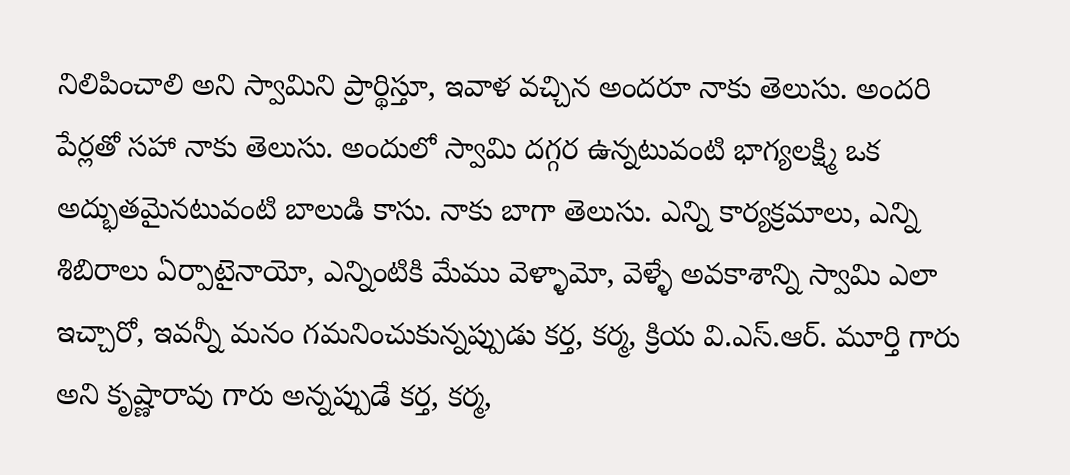నిలిపించాలి అని స్వామిని ప్రార్థిస్తూ, ఇవాళ వచ్చిన అందరూ నాకు తెలుసు. అందరి పేర్లతో సహా నాకు తెలుసు. అందులో స్వామి దగ్గర ఉన్నటువంటి భాగ్యలక్ష్మి ఒక అద్భుతమైనటువంటి బాలుడి కాసు. నాకు బాగా తెలుసు. ఎన్ని కార్యక్రమాలు, ఎన్ని శిబిరాలు ఏర్పాటైనాయో, ఎన్నింటికి మేము వెళ్ళామో, వెళ్ళే అవకాశాన్ని స్వామి ఎలా ఇచ్చారో, ఇవన్నీ మనం గమనించుకున్నప్పుడు కర్త, కర్మ, క్రియ వి.ఎస్.ఆర్. మూర్తి గారు అని కృష్ణారావు గారు అన్నప్పుడే కర్త, కర్మ,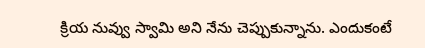క్రియ నువ్వు స్వామి అని నేను చెప్పుకున్నాను. ఎందుకంటే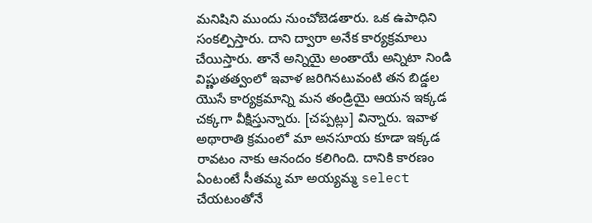మనిషిని ముందు నుంచోబెడతారు. ఒక ఉపాధిని సంకల్పిస్తారు. దాని ద్వారా అనేక కార్యక్రమాలు చేయిస్తారు. తానే అన్నియై అంతాయే అన్నిటా నిండి విష్ణుతత్వంలో ఇవాళ జరిగినటువంటి తన బిడ్డల యొసే కార్యక్రమాన్ని మన తండ్రియై ఆయన ఇక్కడ చక్కగా వీక్షిస్తున్నారు. [చప్పట్లు] విన్నారు. ఇవాళ అథారాతి క్రమంలో మా అనసూయ కూడా ఇక్కడ రావటం నాకు ఆనందం కలిగింది. దానికి కారణం ఏంటంటే సీతమ్మ మా అయ్యమ్మ select చేయటంతోనే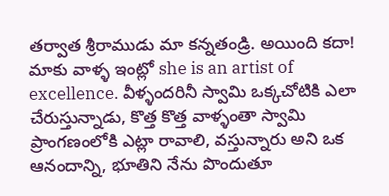తర్వాత శ్రీరాముడు మా కన్నతండ్రి. అయింది కదా! మాకు వాళ్ళ ఇంట్లో she is an artist of excellence. వీళ్ళందరినీ స్వామి ఒక్కచోటికి ఎలా చేరుస్తున్నాడు, కొత్త కొత్త వాళ్ళంతా స్వామి ప్రాంగణంలోకి ఎట్లా రావాలి, వస్తున్నారు అని ఒక ఆనందాన్ని, భూతిని నేను పొందుతూ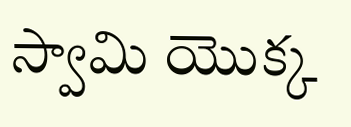స్వామి యొక్క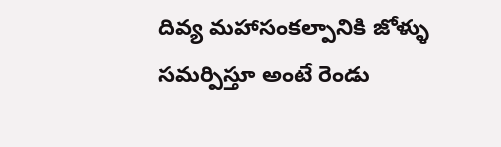దివ్య మహాసంకల్పానికి జోళ్ళు సమర్పిస్తూ అంటే రెండు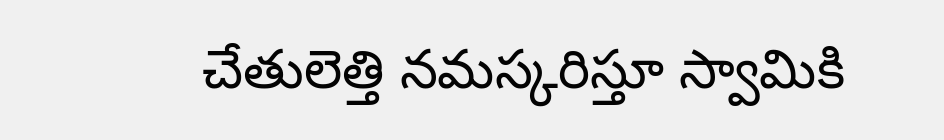చేతులెత్తి నమస్కరిస్తూ స్వామికి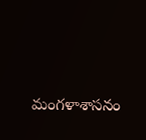మంగళాశాసనం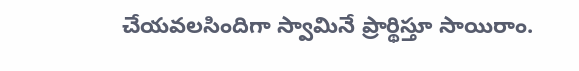చేయవలసిందిగా స్వామినే ప్రార్థిస్తూ సాయిరాం.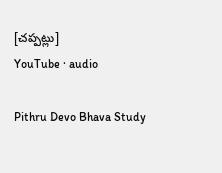[చప్పట్లు]
YouTube · audio

Pithru Devo Bhava Study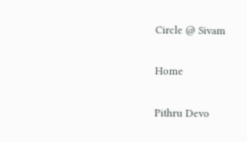Circle @ Sivam

Home

Pithru Devo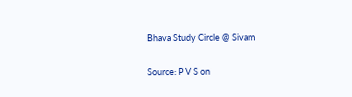Bhava Study Circle @ Sivam

Source: P V S on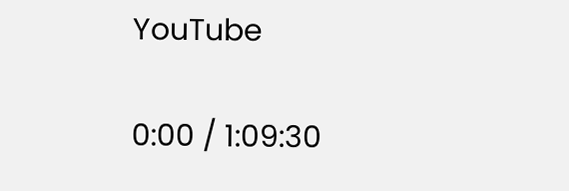YouTube

0:00 / 1:09:30